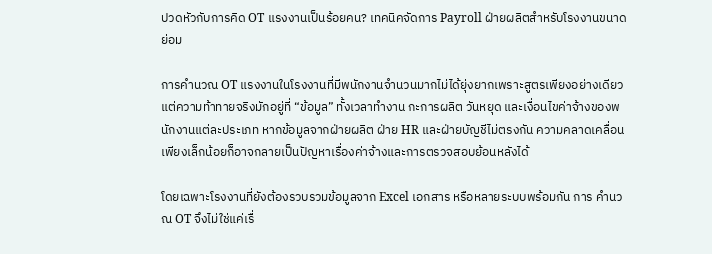ปวดหัวกับการคิด OT แรงงานเป็นร้อยคน? เทคนิคจัดการ Payroll ฝ่ายผลิตสำหรับโรงงานขนาดย่อม

การคำนวณ OT แรงงานในโรงงานที่มีพนักงานจำนวนมากไม่ได้ยุ่งยากเพราะสูตรเพียงอย่างเดียว แต่ความท้าทายจริงมักอยู่ที่ “ข้อมูล” ทั้งเวลาทำงาน กะการผลิต วันหยุด และเงื่อนไขค่าจ้างของพนักงานแต่ละประเภท หากข้อมูลจากฝ่ายผลิต ฝ่าย HR และฝ่ายบัญชีไม่ตรงกัน ความคลาดเคลื่อนเพียงเล็กน้อยก็อาจกลายเป็นปัญหาเรื่องค่าจ้างและการตรวจสอบย้อนหลังได้

โดยเฉพาะโรงงานที่ยังต้องรวบรวมข้อมูลจาก Excel เอกสาร หรือหลายระบบพร้อมกัน การ คำนวณ OT จึงไม่ใช่แค่เรื่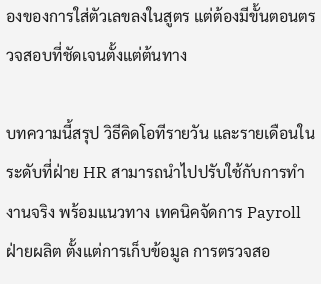องของการใส่ตัวเลขลงในสูตร แต่ต้องมีขั้นตอนตรวจสอบที่ชัดเจนตั้งแต่ต้นทาง

บทความนี้สรุป วิธีคิดโอทีรายวัน และรายเดือนในระดับที่ฝ่าย HR สามารถนำไปปรับใช้กับการทำงานจริง พร้อมแนวทาง เทคนิคจัดการ Payroll ฝ่ายผลิต ตั้งแต่การเก็บข้อมูล การตรวจสอ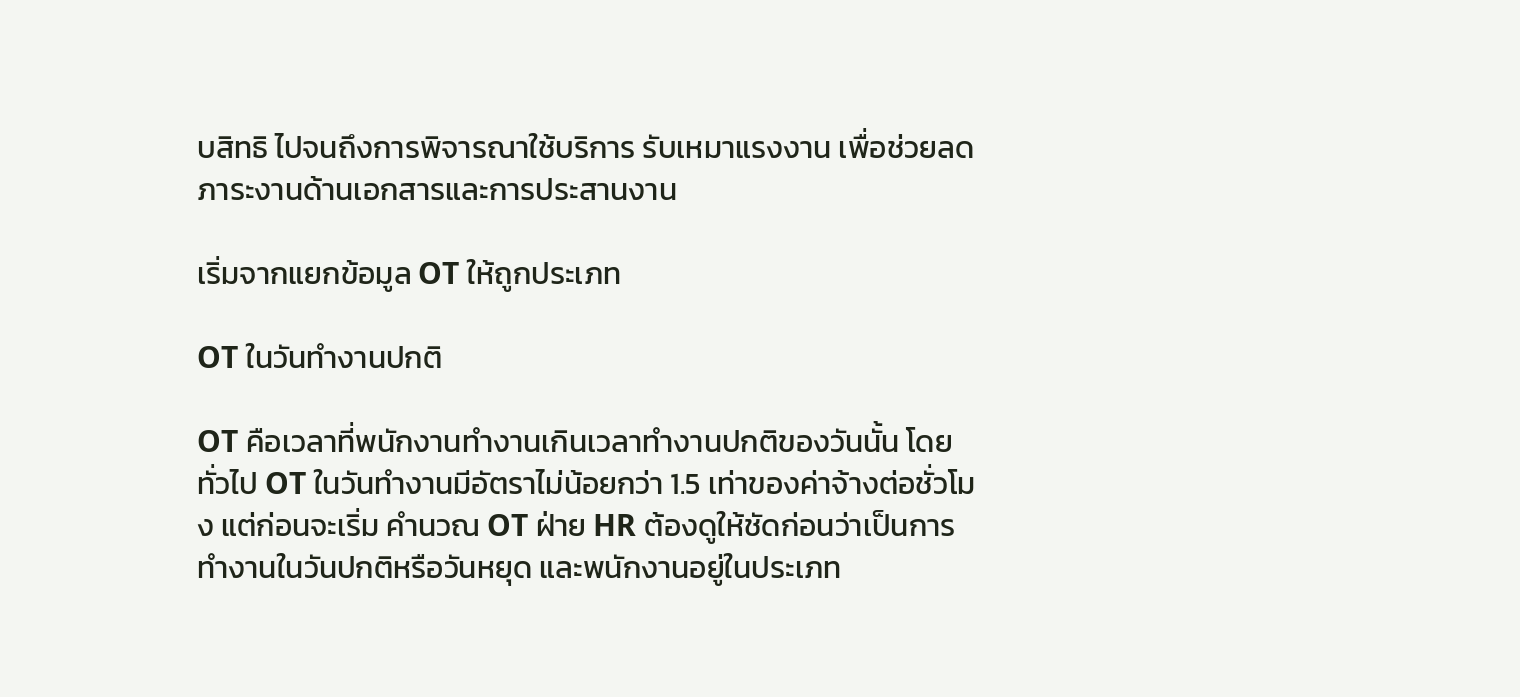บสิทธิ ไปจนถึงการพิจารณาใช้บริการ รับเหมาแรงงาน เพื่อช่วยลดภาระงานด้านเอกสารและการประสานงาน

เริ่มจากแยกข้อมูล OT ให้ถูกประเภท

OT ในวันทำงานปกติ

OT คือเวลาที่พนักงานทำงานเกินเวลาทำงานปกติของวันนั้น โดยทั่วไป OT ในวันทำงานมีอัตราไม่น้อยกว่า 1.5 เท่าของค่าจ้างต่อชั่วโมง แต่ก่อนจะเริ่ม คำนวณ OT ฝ่าย HR ต้องดูให้ชัดก่อนว่าเป็นการทำงานในวันปกติหรือวันหยุด และพนักงานอยู่ในประเภท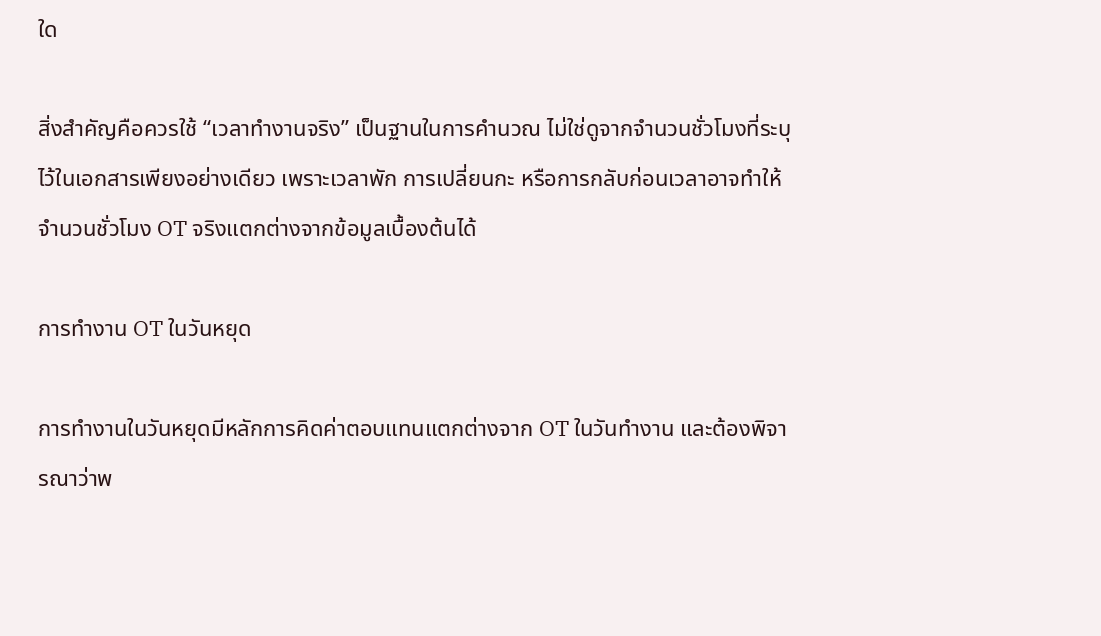ใด

สิ่งสำคัญคือควรใช้ “เวลาทำงานจริง” เป็นฐานในการคำนวณ ไม่ใช่ดูจากจำนวนชั่วโมงที่ระบุไว้ในเอกสารเพียงอย่างเดียว เพราะเวลาพัก การเปลี่ยนกะ หรือการกลับก่อนเวลาอาจทำให้จำนวนชั่วโมง OT จริงแตกต่างจากข้อมูลเบื้องต้นได้

การทำงาน OT ในวันหยุด

การทำงานในวันหยุดมีหลักการคิดค่าตอบแทนแตกต่างจาก OT ในวันทำงาน และต้องพิจารณาว่าพ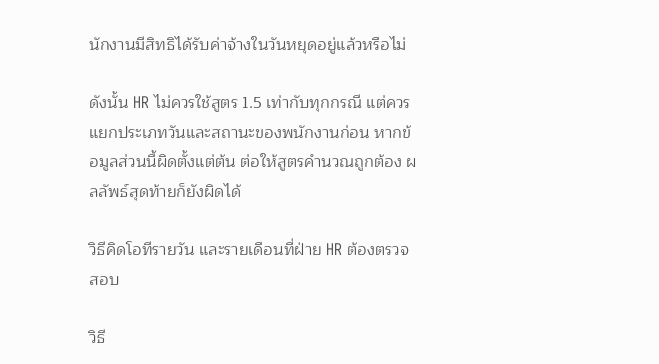นักงานมีสิทธิได้รับค่าจ้างในวันหยุดอยู่แล้วหรือไม่

ดังนั้น HR ไม่ควรใช้สูตร 1.5 เท่ากับทุกกรณี แต่ควรแยกประเภทวันและสถานะของพนักงานก่อน หากข้อมูลส่วนนี้ผิดตั้งแต่ต้น ต่อให้สูตรคำนวณถูกต้อง ผลลัพธ์สุดท้ายก็ยังผิดได้

วิธีคิดโอทีรายวัน และรายเดือนที่ฝ่าย HR ต้องตรวจสอบ

วิธี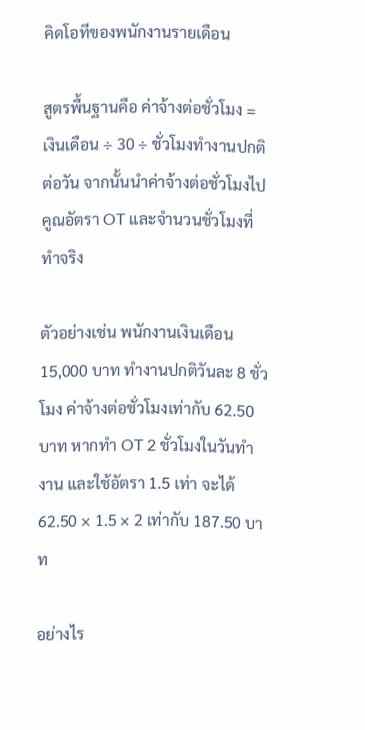คิดโอทีของพนักงานรายเดือน

สูตรพื้นฐานคือ ค่าจ้างต่อชั่วโมง = เงินเดือน ÷ 30 ÷ ชั่วโมงทำงานปกติต่อวัน จากนั้นนำค่าจ้างต่อชั่วโมงไปคูณอัตรา OT และจำนวนชั่วโมงที่ทำจริง

ตัวอย่างเช่น พนักงานเงินเดือน 15,000 บาท ทำงานปกติวันละ 8 ชั่วโมง ค่าจ้างต่อชั่วโมงเท่ากับ 62.50 บาท หากทำ OT 2 ชั่วโมงในวันทำงาน และใช้อัตรา 1.5 เท่า จะได้ 62.50 × 1.5 × 2 เท่ากับ 187.50 บาท

อย่างไร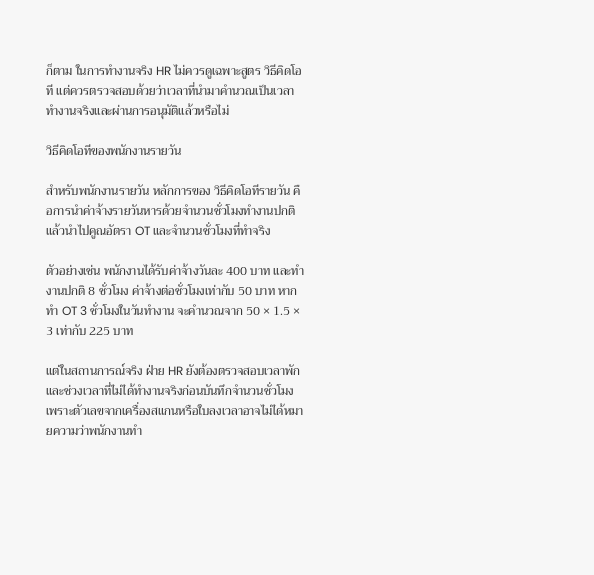ก็ตาม ในการทำงานจริง HR ไม่ควรดูเฉพาะสูตร วิธีคิดโอที แต่ควรตรวจสอบด้วยว่าเวลาที่นำมาคำนวณเป็นเวลาทำงานจริงและผ่านการอนุมัติแล้วหรือไม่

วิธีคิดโอทีของพนักงานรายวัน

สำหรับพนักงานรายวัน หลักการของ วิธีคิดโอทีรายวัน คือการนำค่าจ้างรายวันหารด้วยจำนวนชั่วโมงทำงานปกติ แล้วนำไปคูณอัตรา OT และจำนวนชั่วโมงที่ทำจริง

ตัวอย่างเช่น พนักงานได้รับค่าจ้างวันละ 400 บาท และทำงานปกติ 8 ชั่วโมง ค่าจ้างต่อชั่วโมงเท่ากับ 50 บาท หากทำ OT 3 ชั่วโมงในวันทำงาน จะคำนวณจาก 50 × 1.5 × 3 เท่ากับ 225 บาท

แต่ในสถานการณ์จริง ฝ่าย HR ยังต้องตรวจสอบเวลาพักและช่วงเวลาที่ไม่ได้ทำงานจริงก่อนบันทึกจำนวนชั่วโมง เพราะตัวเลขจากเครื่องสแกนหรือใบลงเวลาอาจไม่ได้หมายความว่าพนักงานทำ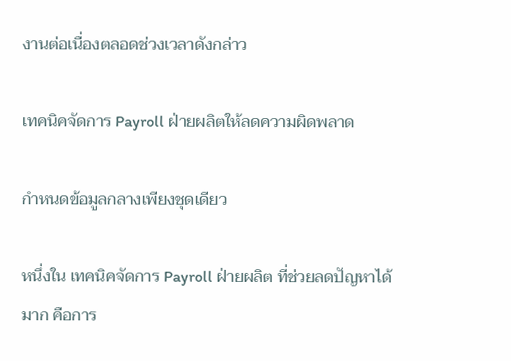งานต่อเนื่องตลอดช่วงเวลาดังกล่าว

เทคนิคจัดการ Payroll ฝ่ายผลิตให้ลดความผิดพลาด

กำหนดข้อมูลกลางเพียงชุดเดียว

หนึ่งใน เทคนิคจัดการ Payroll ฝ่ายผลิต ที่ช่วยลดปัญหาได้มาก คือการ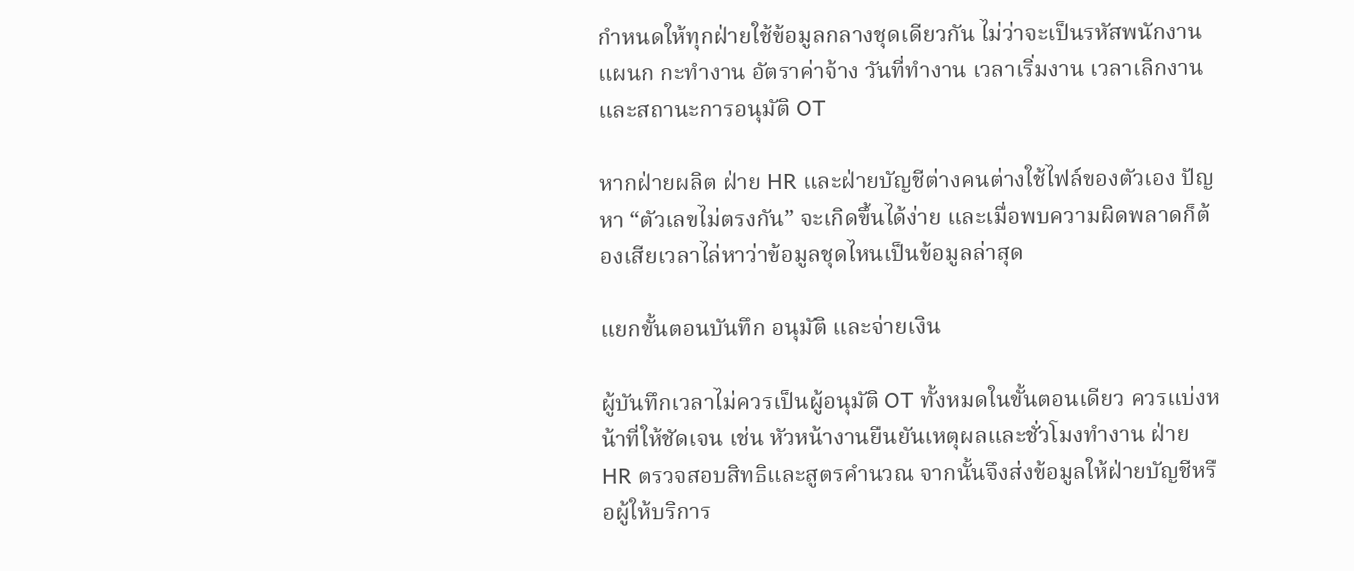กำหนดให้ทุกฝ่ายใช้ข้อมูลกลางชุดเดียวกัน ไม่ว่าจะเป็นรหัสพนักงาน แผนก กะทำงาน อัตราค่าจ้าง วันที่ทำงาน เวลาเริ่มงาน เวลาเลิกงาน และสถานะการอนุมัติ OT

หากฝ่ายผลิต ฝ่าย HR และฝ่ายบัญชีต่างคนต่างใช้ไฟล์ของตัวเอง ปัญหา “ตัวเลขไม่ตรงกัน” จะเกิดขึ้นได้ง่าย และเมื่อพบความผิดพลาดก็ต้องเสียเวลาไล่หาว่าข้อมูลชุดไหนเป็นข้อมูลล่าสุด

แยกขั้นตอนบันทึก อนุมัติ และจ่ายเงิน

ผู้บันทึกเวลาไม่ควรเป็นผู้อนุมัติ OT ทั้งหมดในขั้นตอนเดียว ควรแบ่งหน้าที่ให้ชัดเจน เช่น หัวหน้างานยืนยันเหตุผลและชั่วโมงทำงาน ฝ่าย HR ตรวจสอบสิทธิและสูตรคำนวณ จากนั้นจึงส่งข้อมูลให้ฝ่ายบัญชีหรือผู้ให้บริการ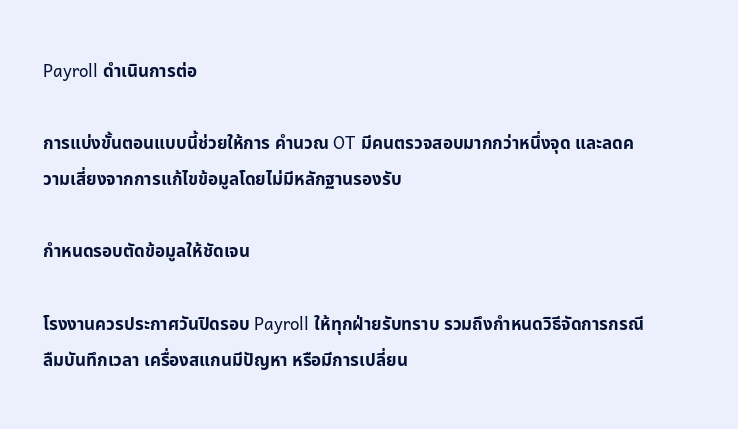Payroll ดำเนินการต่อ

การแบ่งขั้นตอนแบบนี้ช่วยให้การ คำนวณ OT มีคนตรวจสอบมากกว่าหนึ่งจุด และลดความเสี่ยงจากการแก้ไขข้อมูลโดยไม่มีหลักฐานรองรับ

กำหนดรอบตัดข้อมูลให้ชัดเจน

โรงงานควรประกาศวันปิดรอบ Payroll ให้ทุกฝ่ายรับทราบ รวมถึงกำหนดวิธีจัดการกรณีลืมบันทึกเวลา เครื่องสแกนมีปัญหา หรือมีการเปลี่ยน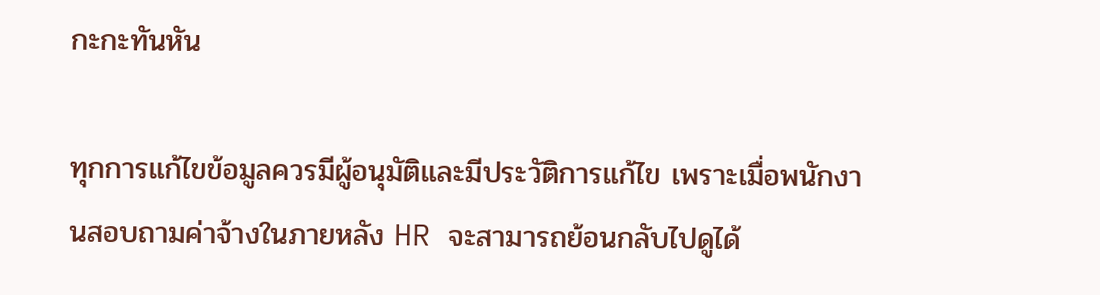กะกะทันหัน

ทุกการแก้ไขข้อมูลควรมีผู้อนุมัติและมีประวัติการแก้ไข เพราะเมื่อพนักงานสอบถามค่าจ้างในภายหลัง HR จะสามารถย้อนกลับไปดูได้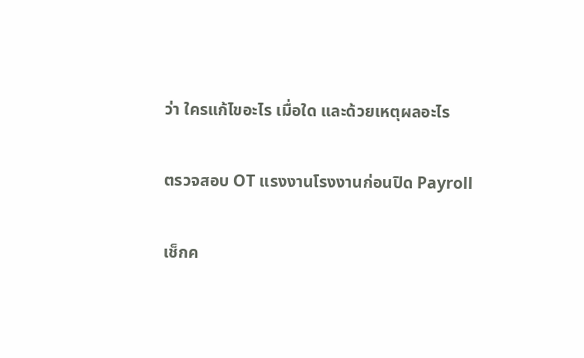ว่า ใครแก้ไขอะไร เมื่อใด และด้วยเหตุผลอะไร

ตรวจสอบ OT แรงงานโรงงานก่อนปิด Payroll

เช็กค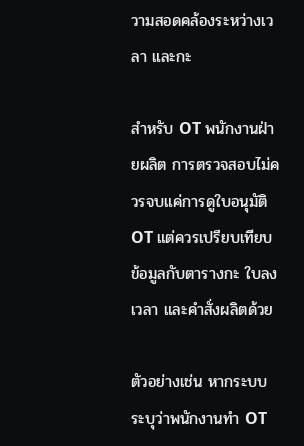วามสอดคล้องระหว่างเวลา และกะ

สำหรับ OT พนักงานฝ่ายผลิต การตรวจสอบไม่ควรจบแค่การดูใบอนุมัติ OT แต่ควรเปรียบเทียบข้อมูลกับตารางกะ ใบลงเวลา และคำสั่งผลิตด้วย

ตัวอย่างเช่น หากระบบระบุว่าพนักงานทำ OT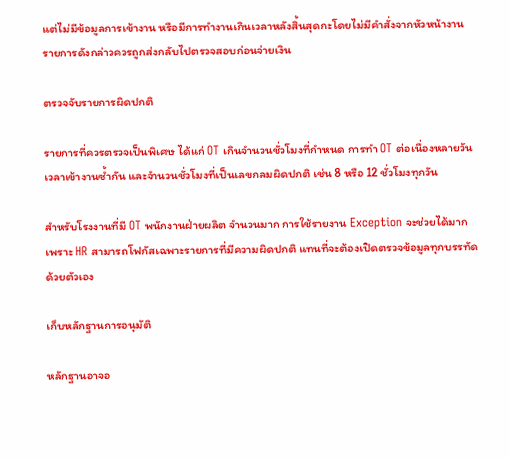แต่ไม่มีข้อมูลการเข้างาน หรือมีการทำงานเกินเวลาหลังสิ้นสุดกะโดยไม่มีคำสั่งจากหัวหน้างาน รายการดังกล่าวควรถูกส่งกลับไปตรวจสอบก่อนจ่ายเงิน

ตรวจจับรายการผิดปกติ

รายการที่ควรตรวจเป็นพิเศษ ได้แก่ OT เกินจำนวนชั่วโมงที่กำหนด การทำ OT ต่อเนื่องหลายวัน เวลาเข้างานซ้ำกัน และจำนวนชั่วโมงที่เป็นเลขกลมผิดปกติ เช่น 8 หรือ 12 ชั่วโมงทุกวัน

สำหรับโรงงานที่มี OT พนักงานฝ่ายผลิต จำนวนมาก การใช้รายงาน Exception จะช่วยได้มาก เพราะ HR สามารถโฟกัสเฉพาะรายการที่มีความผิดปกติ แทนที่จะต้องเปิดตรวจข้อมูลทุกบรรทัดด้วยตัวเอง

เก็บหลักฐานการอนุมัติ

หลักฐานอาจอ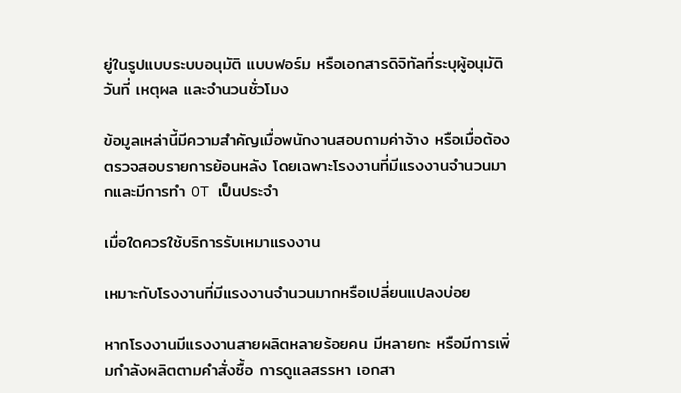ยู่ในรูปแบบระบบอนุมัติ แบบฟอร์ม หรือเอกสารดิจิทัลที่ระบุผู้อนุมัติ วันที่ เหตุผล และจำนวนชั่วโมง

ข้อมูลเหล่านี้มีความสำคัญเมื่อพนักงานสอบถามค่าจ้าง หรือเมื่อต้องตรวจสอบรายการย้อนหลัง โดยเฉพาะโรงงานที่มีแรงงานจำนวนมากและมีการทำ OT เป็นประจำ

เมื่อใดควรใช้บริการรับเหมาแรงงาน

เหมาะกับโรงงานที่มีแรงงานจำนวนมากหรือเปลี่ยนแปลงบ่อย

หากโรงงานมีแรงงานสายผลิตหลายร้อยคน มีหลายกะ หรือมีการเพิ่มกำลังผลิตตามคำสั่งซื้อ การดูแลสรรหา เอกสา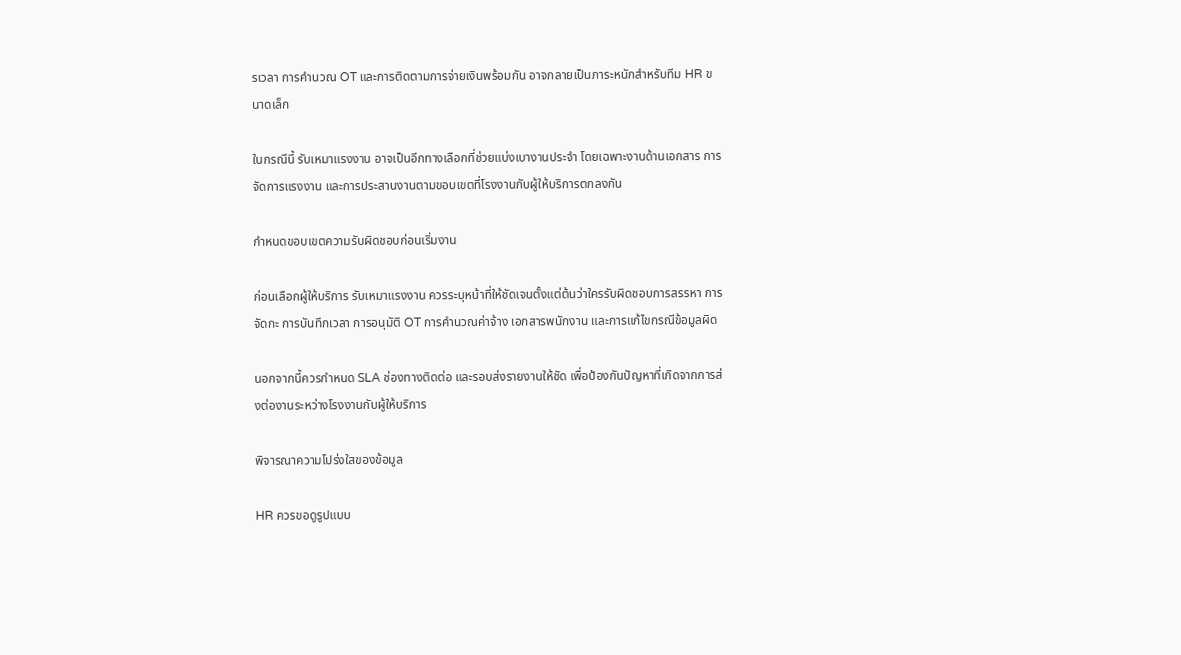รเวลา การคำนวณ OT และการติดตามการจ่ายเงินพร้อมกัน อาจกลายเป็นภาระหนักสำหรับทีม HR ขนาดเล็ก

ในกรณีนี้ รับเหมาแรงงาน อาจเป็นอีกทางเลือกที่ช่วยแบ่งเบางานประจำ โดยเฉพาะงานด้านเอกสาร การจัดการแรงงาน และการประสานงานตามขอบเขตที่โรงงานกับผู้ให้บริการตกลงกัน

กำหนดขอบเขตความรับผิดชอบก่อนเริ่มงาน

ก่อนเลือกผู้ให้บริการ รับเหมาแรงงาน ควรระบุหน้าที่ให้ชัดเจนตั้งแต่ต้นว่าใครรับผิดชอบการสรรหา การจัดกะ การบันทึกเวลา การอนุมัติ OT การคำนวณค่าจ้าง เอกสารพนักงาน และการแก้ไขกรณีข้อมูลผิด

นอกจากนี้ควรกำหนด SLA ช่องทางติดต่อ และรอบส่งรายงานให้ชัด เพื่อป้องกันปัญหาที่เกิดจากการส่งต่องานระหว่างโรงงานกับผู้ให้บริการ

พิจารณาความโปร่งใสของข้อมูล

HR ควรขอดูรูปแบบ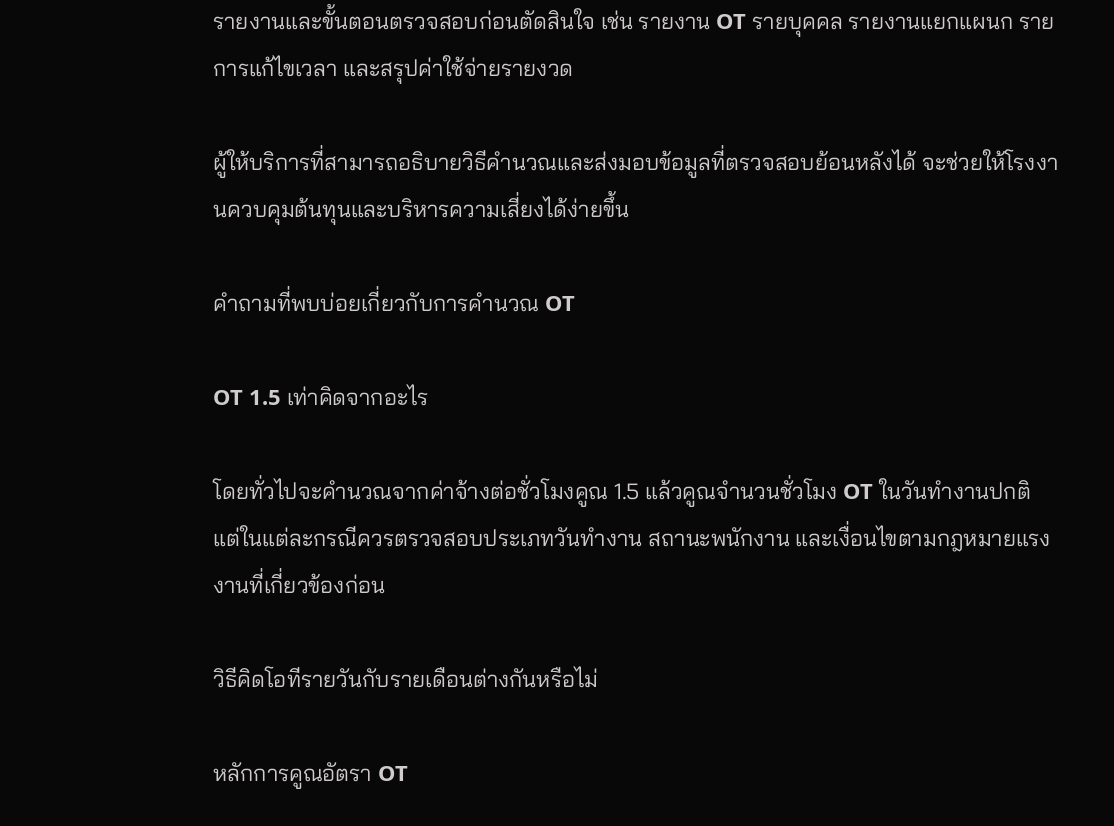รายงานและขั้นตอนตรวจสอบก่อนตัดสินใจ เช่น รายงาน OT รายบุคคล รายงานแยกแผนก รายการแก้ไขเวลา และสรุปค่าใช้จ่ายรายงวด

ผู้ให้บริการที่สามารถอธิบายวิธีคำนวณและส่งมอบข้อมูลที่ตรวจสอบย้อนหลังได้ จะช่วยให้โรงงานควบคุมต้นทุนและบริหารความเสี่ยงได้ง่ายขึ้น

คำถามที่พบบ่อยเกี่ยวกับการคำนวณ OT

OT 1.5 เท่าคิดจากอะไร

โดยทั่วไปจะคำนวณจากค่าจ้างต่อชั่วโมงคูณ 1.5 แล้วคูณจำนวนชั่วโมง OT ในวันทำงานปกติ แต่ในแต่ละกรณีควรตรวจสอบประเภทวันทำงาน สถานะพนักงาน และเงื่อนไขตามกฎหมายแรงงานที่เกี่ยวข้องก่อน

วิธีคิดโอทีรายวันกับรายเดือนต่างกันหรือไม่

หลักการคูณอัตรา OT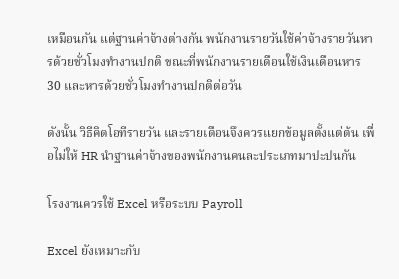เหมือนกัน แต่ฐานค่าจ้างต่างกัน พนักงานรายวันใช้ค่าจ้างรายวันหารด้วยชั่วโมงทำงานปกติ ขณะที่พนักงานรายเดือนใช้เงินเดือนหาร 30 และหารด้วยชั่วโมงทำงานปกติต่อวัน

ดังนั้น วิธีคิดโอทีรายวัน และรายเดือนจึงควรแยกข้อมูลตั้งแต่ต้น เพื่อไม่ให้ HR นำฐานค่าจ้างของพนักงานคนละประเภทมาปะปนกัน

โรงงานควรใช้ Excel หรือระบบ Payroll

Excel ยังเหมาะกับ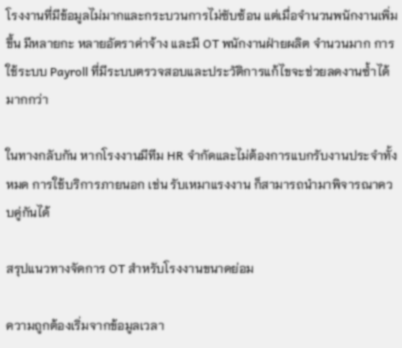โรงงานที่มีข้อมูลไม่มากและกระบวนการไม่ซับซ้อน แต่เมื่อจำนวนพนักงานเพิ่มขึ้น มีหลายกะ หลายอัตราค่าจ้าง และมี OT พนักงานฝ่ายผลิต จำนวนมาก การใช้ระบบ Payroll ที่มีระบบตรวจสอบและประวัติการแก้ไขจะช่วยลดงานซ้ำได้มากกว่า

ในทางกลับกัน หากโรงงานมีทีม HR จำกัดและไม่ต้องการแบกรับงานประจำทั้งหมด การใช้บริการภายนอก เช่น รับเหมาแรงงาน ก็สามารถนำมาพิจารณาควบคู่กันได้

สรุปแนวทางจัดการ OT สำหรับโรงงานขนาดย่อม

ความถูกต้องเริ่มจากข้อมูลเวลา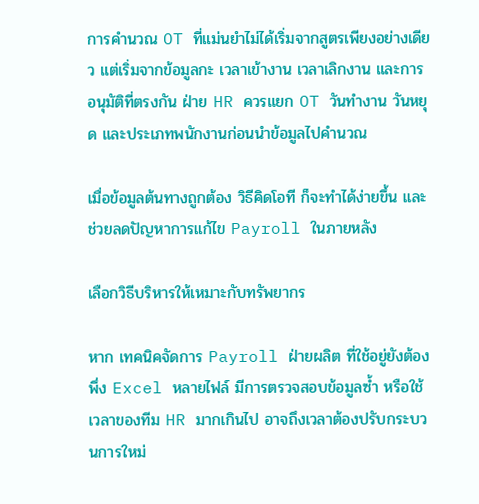การคำนวณ OT ที่แม่นยำไม่ได้เริ่มจากสูตรเพียงอย่างเดียว แต่เริ่มจากข้อมูลกะ เวลาเข้างาน เวลาเลิกงาน และการอนุมัติที่ตรงกัน ฝ่าย HR ควรแยก OT วันทำงาน วันหยุด และประเภทพนักงานก่อนนำข้อมูลไปคำนวณ

เมื่อข้อมูลต้นทางถูกต้อง วิธีคิดโอที ก็จะทำได้ง่ายขึ้น และช่วยลดปัญหาการแก้ไข Payroll ในภายหลัง

เลือกวิธีบริหารให้เหมาะกับทรัพยากร

หาก เทคนิคจัดการ Payroll ฝ่ายผลิต ที่ใช้อยู่ยังต้องพึ่ง Excel หลายไฟล์ มีการตรวจสอบข้อมูลซ้ำ หรือใช้เวลาของทีม HR มากเกินไป อาจถึงเวลาต้องปรับกระบวนการใหม่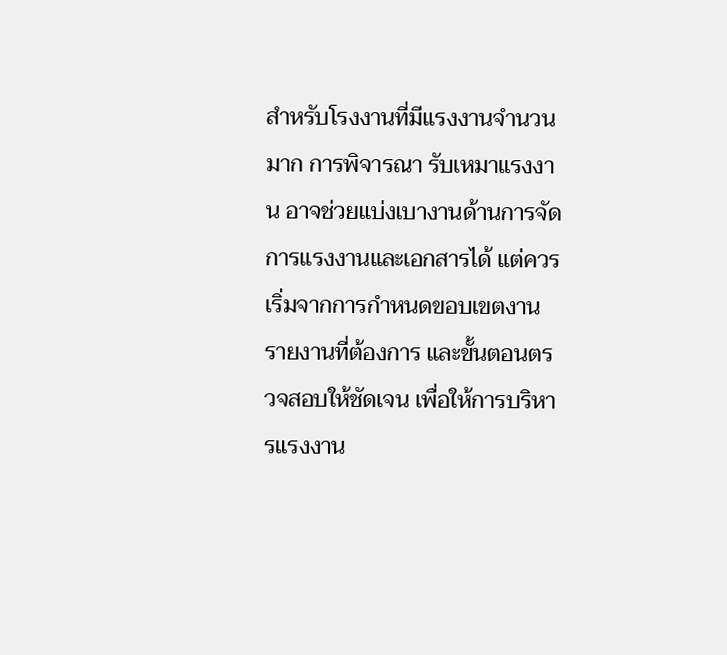สำหรับโรงงานที่มีแรงงานจำนวนมาก การพิจารณา รับเหมาแรงงาน อาจช่วยแบ่งเบางานด้านการจัดการแรงงานและเอกสารได้ แต่ควรเริ่มจากการกำหนดขอบเขตงาน รายงานที่ต้องการ และขั้นตอนตรวจสอบให้ชัดเจน เพื่อให้การบริหารแรงงาน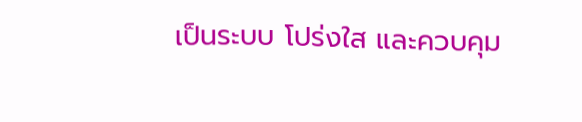เป็นระบบ โปร่งใส และควบคุม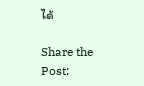ได้

Share the Post: